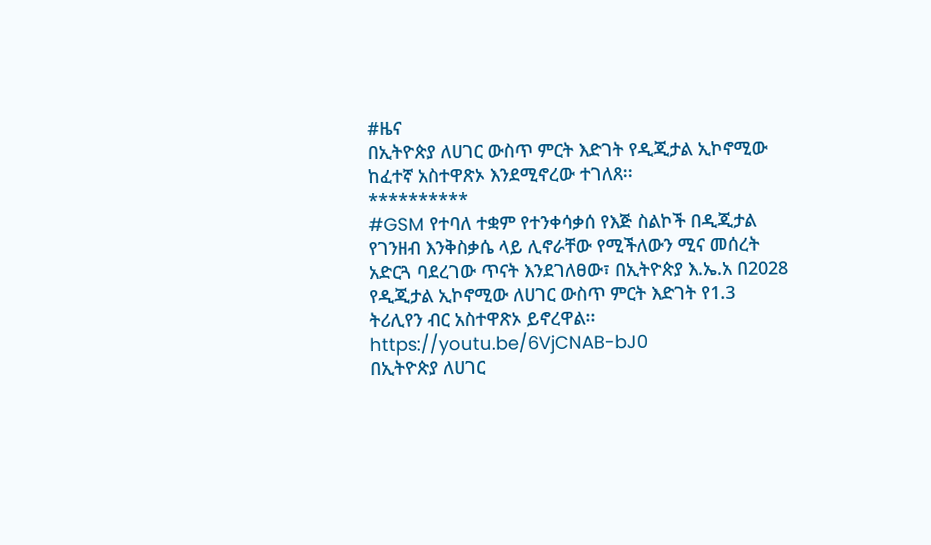#ዜና
በኢትዮጵያ ለሀገር ውስጥ ምርት እድገት የዲጂታል ኢኮኖሚው ከፈተኛ አስተዋጽኦ እንደሚኖረው ተገለጸ፡፡
**********
#GSM የተባለ ተቋም የተንቀሳቃሰ የእጅ ስልኮች በዲጂታል የገንዘብ እንቅስቃሴ ላይ ሊኖራቸው የሚችለውን ሚና መሰረት አድርጓ ባደረገው ጥናት እንደገለፀው፣ በኢትዮጵያ እ.ኤ.አ በ2028 የዲጂታል ኢኮኖሚው ለሀገር ውስጥ ምርት እድገት የ1.3 ትሪሊየን ብር አስተዋጽኦ ይኖረዋል፡፡
https://youtu.be/6VjCNAB-bJ0
በኢትዮጵያ ለሀገር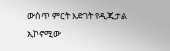ውስጥ ምርት እድገት የዲጂታል ኢኮኖሚው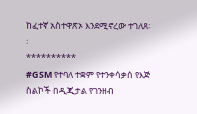ከፈተኛ አስተዋጽኦ እንደሚኖረው ተገለጸ፡፡
**********
#GSM የተባለ ተቋም የተንቀሳቃሰ የእጅ ስልኮች በዲጂታል የገንዘብ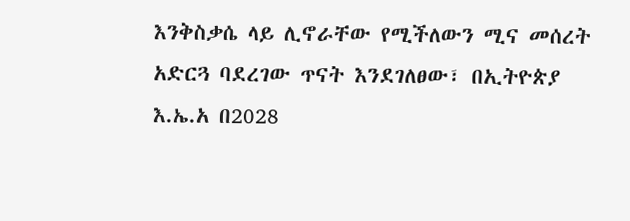እንቅስቃሴ ላይ ሊኖራቸው የሚችለውን ሚና መሰረት አድርጓ ባደረገው ጥናት እንደገለፀው፣ በኢትዮጵያ እ.ኤ.አ በ2028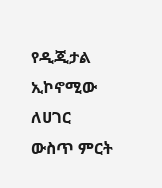የዲጂታል ኢኮኖሚው ለሀገር ውስጥ ምርት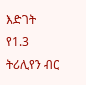እድገት የ1.3 ትሪሊየን ብር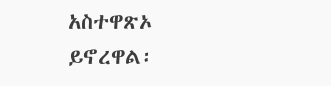አስተዋጽኦ ይኖረዋል፡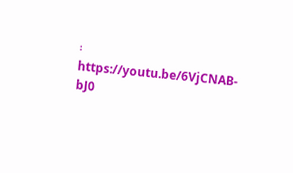፡
https://youtu.be/6VjCNAB-bJ0